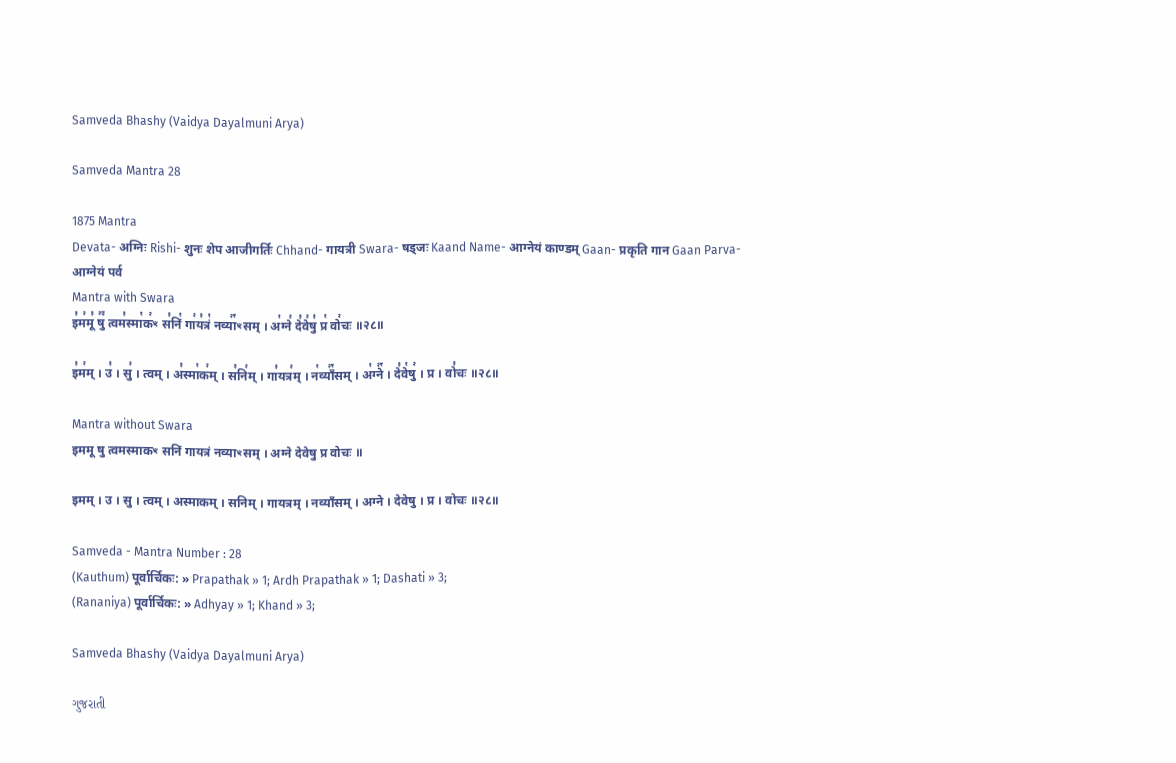Samveda Bhashy (Vaidya Dayalmuni Arya)

Samveda Mantra 28

1875 Mantra
Devata- अग्निः Rishi- शुनः शेप आजीगर्तिः Chhand- गायत्री Swara- षड्जः Kaand Name- आग्नेयं काण्डम् Gaan- प्रकृति गान Gaan Parva- आग्नेयं पर्व
Mantra with Swara
इ꣣म꣢मू꣣ षु꣢꣫ त्वम꣣स्मा꣡क꣢ꣳ स꣣निं꣡ गा꣢य꣣त्रं꣡ नव्या꣢꣯ꣳसम् । अ꣡ग्ने꣢ दे꣣वे꣢षु꣣ प्र꣡ वो꣢चः ॥२८॥

इ꣣म꣢म् । उ꣣ । सु꣢ । त्वम् । अ꣣स्मा꣡क꣢म् । स꣣नि꣢म् । गा꣣यत्र꣢म् । न꣡व्याँ꣢꣯सम् । अ꣡ग्ने꣢꣯ । दे꣣वे꣡षु꣢ । प्र । वो꣣चः ॥२८॥

Mantra without Swara
इममू षु त्वमस्माकꣳ सनिं गायत्रं नव्याꣳसम् । अग्ने देवेषु प्र वोचः ॥

इमम् । उ । सु । त्वम् । अस्माकम् । सनिम् । गायत्रम् । नव्याँसम् । अग्ने । देवेषु । प्र । वोचः ॥२८॥

Samveda - Mantra Number : 28
(Kauthum) पूर्वार्चिकः: » Prapathak » 1; Ardh Prapathak » 1; Dashati » 3;
(Rananiya) पूर्वार्चिकः: » Adhyay » 1; Khand » 3;

Samveda Bhashy (Vaidya Dayalmuni Arya)

ગુજરાતી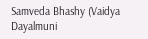Samveda Bhashy (Vaidya Dayalmuni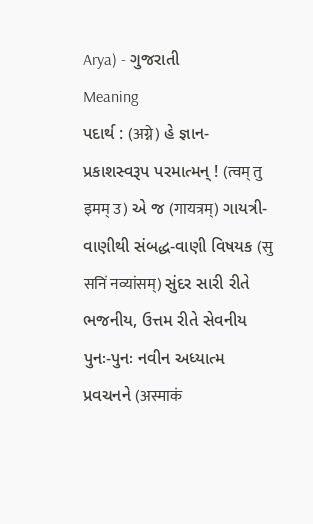Arya) - ગુજરાતી
Meaning
પદાર્થ : (अग्ने) હે જ્ઞાન-પ્રકાશસ્વરૂપ પરમાત્મન્ ! (त्वम् तु इमम् उ) એ જ (गायत्रम्) ગાયત્રી-વાણીથી સંબદ્ધ-વાણી વિષયક (सु सनिं नव्यांसम्) સુંદર સારી રીતે ભજનીય, ઉત્તમ રીતે સેવનીય પુનઃ-પુનઃ નવીન અધ્યાત્મ પ્રવચનને (अस्माकं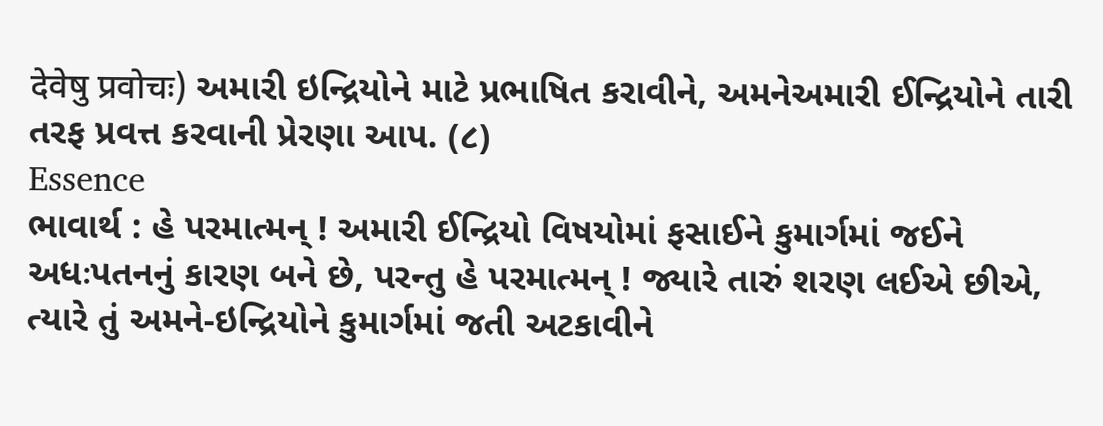देवेषु प्रवोचः) અમારી ઇન્દ્રિયોને માટે પ્રભાષિત કરાવીને, અમનેઅમારી ઈન્દ્રિયોને તારી તરફ પ્રવત્ત કરવાની પ્રેરણા આપ. (૮)
Essence
ભાવાર્થ : હે પરમાત્મન્ ! અમારી ઈન્દ્રિયો વિષયોમાં ફસાઈને કુમાર્ગમાં જઈને અધઃપતનનું કારણ બને છે, પરન્તુ હે પરમાત્મન્ ! જ્યારે તારું શરણ લઈએ છીએ, ત્યારે તું અમને-ઇન્દ્રિયોને કુમાર્ગમાં જતી અટકાવીને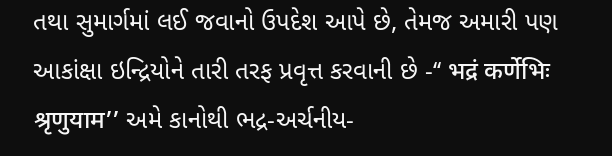તથા સુમાર્ગમાં લઈ જવાનો ઉપદેશ આપે છે, તેમજ અમારી પણ આકાંક્ષા ઇન્દ્રિયોને તારી તરફ પ્રવૃત્ત કરવાની છે -‘‘ भद्रं कर्णेभिः श्रृणुयाम’’ અમે કાનોથી ભદ્ર-અર્ચનીય-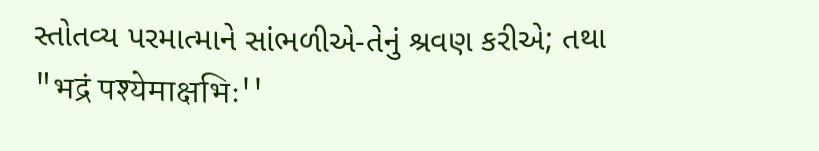સ્તોતવ્ય પરમાત્માને સાંભળીએ-તેનું શ્રવણ કરીએ; તથા "भद्रं पश्येमाक्षभिः''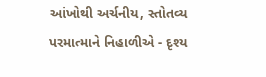આંખોથી અર્ચનીય, સ્તોતવ્ય પરમાત્માને નિહાળીએ - દૃશ્ય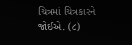ચિત્રમાં ચિત્રકારને જોઈએ. (૮)